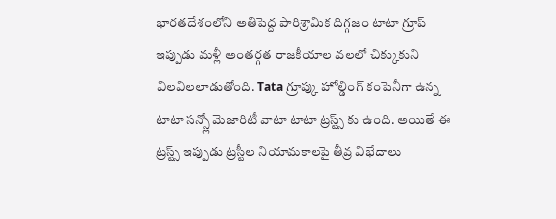భారతదేశంలోని అతిపెద్ద పారిశ్రామిక దిగ్గజం టాటా గ్రూప్ ఇప్పుడు మళ్లీ అంతర్గత రాజకీయాల వలలో చిక్కుకుని విలవిలలాడుతోంది. Tata గ్రూప్కు హోల్డింగ్ కంపెనీగా ఉన్న టాటా సన్స్లో మెజారిటీ వాటా టాటా ట్రస్ట్స్ కు ఉంది. అయితే ఈ ట్రస్ట్స్ ఇప్పుడు ట్రస్టీల నియామకాలపై తీవ్ర విభేదాలు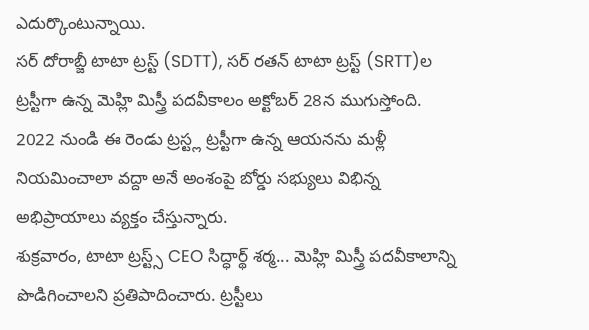ఎదుర్కొంటున్నాయి.
సర్ దోరాబ్జీ టాటా ట్రస్ట్ (SDTT), సర్ రతన్ టాటా ట్రస్ట్ (SRTT)ల ట్రస్టీగా ఉన్న మెహ్లి మిస్త్రీ పదవీకాలం అక్టోబర్ 28న ముగుస్తోంది. 2022 నుండి ఈ రెండు ట్రస్ట్ల ట్రస్టీగా ఉన్న ఆయనను మళ్లీ నియమించాలా వద్దా అనే అంశంపై బోర్డు సభ్యులు విభిన్న అభిప్రాయాలు వ్యక్తం చేస్తున్నారు.
శుక్రవారం, టాటా ట్రస్ట్స్ CEO సిద్ధార్థ్ శర్మ... మెహ్లి మిస్త్రీ పదవీకాలాన్ని పొడిగించాలని ప్రతిపాదించారు. ట్రస్టీలు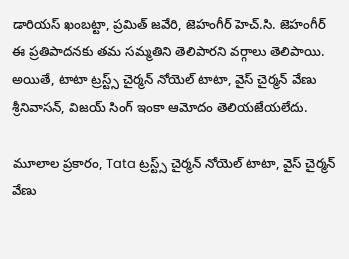డారియస్ ఖంబట్టా, ప్రమిత్ జవేరి, జెహంగీర్ హెచ్.సి. జెహంగీర్ ఈ ప్రతిపాదనకు తమ సమ్మతిని తెలిపారని వర్గాలు తెలిపాయి. అయితే, టాటా ట్రస్ట్స్ చైర్మన్ నోయెల్ టాటా, వైస్ చైర్మన్ వేణు శ్రీనివాసన్, విజయ్ సింగ్ ఇంకా ఆమోదం తెలియజేయలేదు.

మూలాల ప్రకారం, Tata ట్రస్ట్స్ చైర్మన్ నోయెల్ టాటా, వైస్ చైర్మన్ వేణు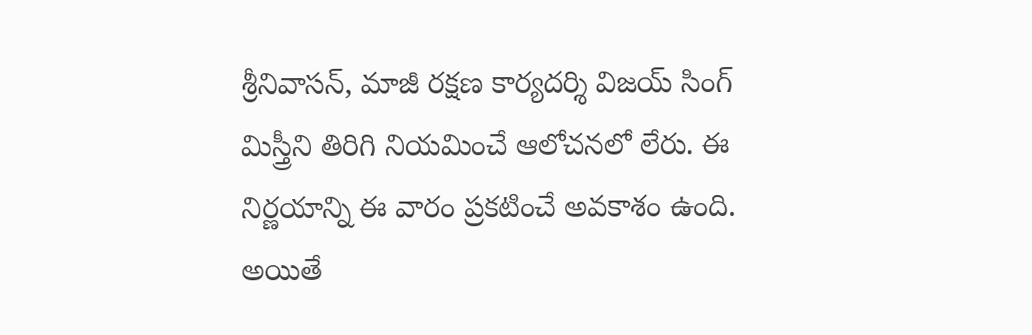శ్రీనివాసన్, మాజీ రక్షణ కార్యదర్శి విజయ్ సింగ్ మిస్త్రీని తిరిగి నియమించే ఆలోచనలో లేరు. ఈ నిర్ణయాన్ని ఈ వారం ప్రకటించే అవకాశం ఉంది. అయితే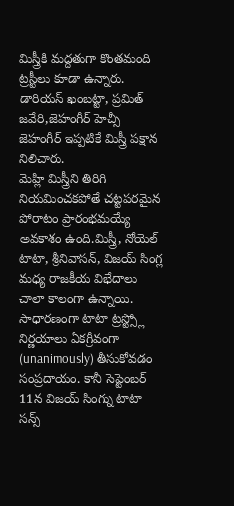మిస్త్రీకి మద్దతుగా కొంతమంది ట్రస్టీలు కూడా ఉన్నారు. డారియస్ ఖంబట్టా, ప్రమిత్ జవేరి,జెహంగీర్ హెచ్సీ జెహంగీర్ ఇప్పటికే మిస్త్రీ పక్షాన నిలిచారు.
మెహ్లి మిస్త్రీని తిరిగి నియమించకపోతే చట్టపరమైన పోరాటం ప్రారంభమయ్యే అవకాశం ఉంది.మిస్త్రీ, నోయెల్ టాటా, శ్రీనివాసన్, విజయ్ సింగ్ల మధ్య రాజకీయ విభేదాలు చాలా కాలంగా ఉన్నాయి. సాధారణంగా టాటా ట్రస్ట్స్లో నిర్ణయాలు ఏకగ్రీవంగా (unanimously) తీసుకోవడం సంప్రదాయం. కానీ సెప్టెంబర్ 11న విజయ్ సింగ్ను టాటా సన్స్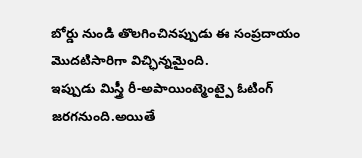బోర్డు నుండి తొలగించినప్పుడు ఈ సంప్రదాయం మొదటిసారిగా విచ్ఛిన్నమైంది.
ఇప్పుడు మిస్త్రీ రీ-అపాయింట్మెంట్పై ఓటింగ్ జరగనుంది.అయితే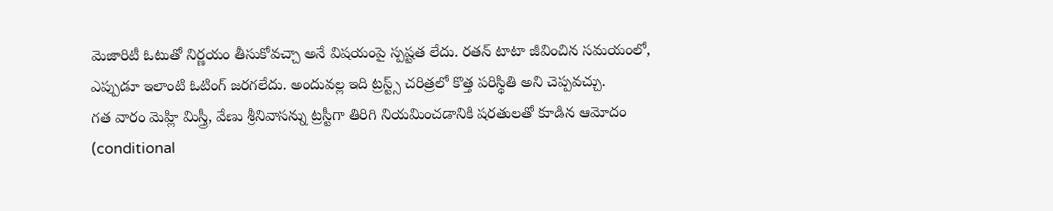మెజారిటీ ఓటుతో నిర్ణయం తీసుకోవచ్చా అనే విషయంపై స్పష్టత లేదు. రతన్ టాటా జీవించిన సమయంలో, ఎప్పుడూ ఇలాంటి ఓటింగ్ జరగలేదు. అందువల్ల ఇది ట్రస్ట్స్ చరిత్రలో కొత్త పరిస్థితి అని చెప్పవచ్చు.
గత వారం మెహ్లి మిస్త్రీ, వేణు శ్రీనివాసన్ను ట్రస్టీగా తిరిగి నియమించడానికి షరతులతో కూడిన ఆమోదం (conditional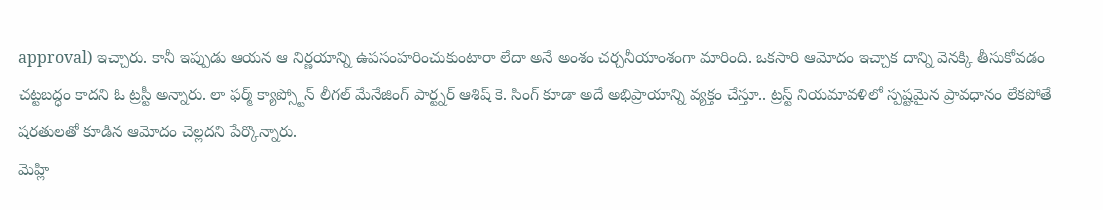approval) ఇచ్చారు. కానీ ఇప్పుడు ఆయన ఆ నిర్ణయాన్ని ఉపసంహరించుకుంటారా లేదా అనే అంశం చర్చనీయాంశంగా మారింది. ఒకసారి ఆమోదం ఇచ్చాక దాన్ని వెనక్కి తీసుకోవడం చట్టబద్ధం కాదని ఓ ట్రస్టీ అన్నారు. లా ఫర్మ్ క్యాప్స్టోన్ లీగల్ మేనేజింగ్ పార్ట్నర్ ఆశిష్ కె. సింగ్ కూడా అదే అభిప్రాయాన్ని వ్యక్తం చేస్తూ.. ట్రస్ట్ నియమావళిలో స్పష్టమైన ప్రావధానం లేకపోతే షరతులతో కూడిన ఆమోదం చెల్లదని పేర్కొన్నారు.
మెహ్లి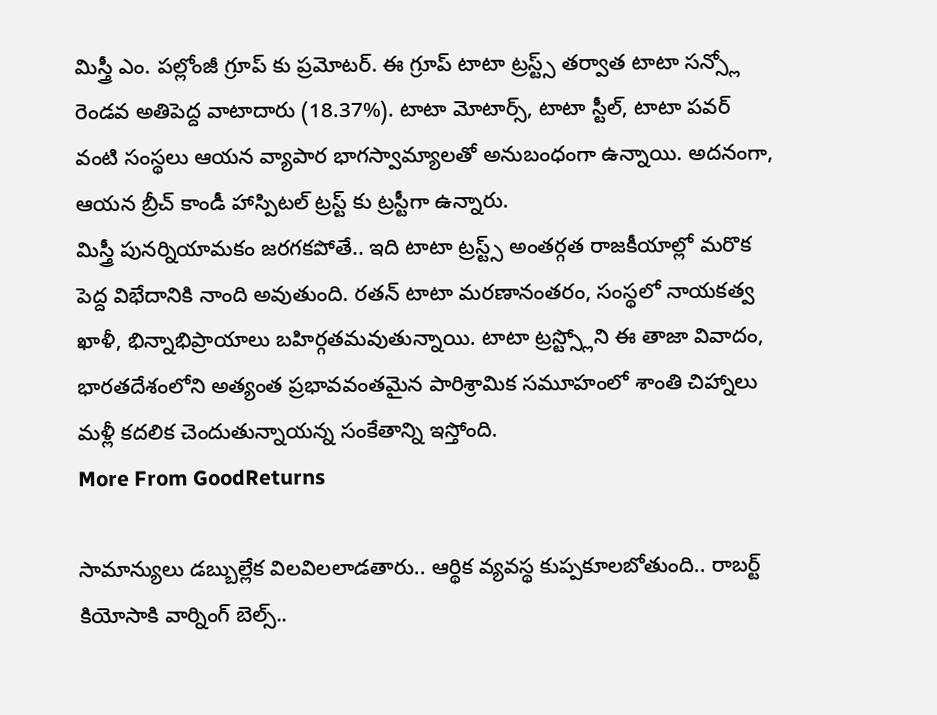మిస్త్రీ ఎం. పల్లోంజీ గ్రూప్ కు ప్రమోటర్. ఈ గ్రూప్ టాటా ట్రస్ట్స్ తర్వాత టాటా సన్స్లో రెండవ అతిపెద్ద వాటాదారు (18.37%). టాటా మోటార్స్, టాటా స్టీల్, టాటా పవర్ వంటి సంస్థలు ఆయన వ్యాపార భాగస్వామ్యాలతో అనుబంధంగా ఉన్నాయి. అదనంగా, ఆయన బ్రీచ్ కాండీ హాస్పిటల్ ట్రస్ట్ కు ట్రస్టీగా ఉన్నారు.
మిస్త్రీ పునర్నియామకం జరగకపోతే.. ఇది టాటా ట్రస్ట్స్ అంతర్గత రాజకీయాల్లో మరొక పెద్ద విభేదానికి నాంది అవుతుంది. రతన్ టాటా మరణానంతరం, సంస్థలో నాయకత్వ ఖాళీ, భిన్నాభిప్రాయాలు బహిర్గతమవుతున్నాయి. టాటా ట్రస్ట్స్లోని ఈ తాజా వివాదం, భారతదేశంలోని అత్యంత ప్రభావవంతమైన పారిశ్రామిక సమూహంలో శాంతి చిహ్నాలు మళ్లీ కదలిక చెందుతున్నాయన్న సంకేతాన్ని ఇస్తోంది.
More From GoodReturns

సామాన్యులు డబ్బుల్లేక విలవిలలాడతారు.. ఆర్థిక వ్యవస్థ కుప్పకూలబోతుంది.. రాబర్ట్ కియోసాకి వార్నింగ్ బెల్స్..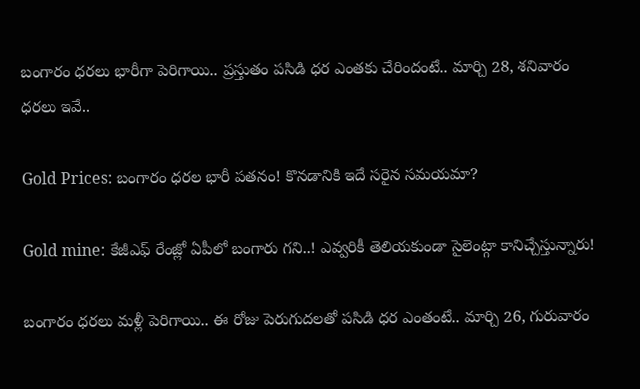బంగారం ధరలు భారీగా పెరిగాయి.. ప్రస్తుతం పసిడి ధర ఎంతకు చేరిందంటే.. మార్చి 28, శనివారం ధరలు ఇవే..

Gold Prices: బంగారం ధరల భారీ పతనం! కొనడానికి ఇదే సరైన సమయమా?

Gold mine: కేజీఎఫ్ రేంజ్లో ఏపీలో బంగారు గని..! ఎవ్వరికీ తెలియకుండా సైలెంట్గా కానిచ్చేస్తున్నారు!

బంగారం ధరలు మళ్లీ పెరిగాయి.. ఈ రోజు పెరుగుదలతో పసిడి ధర ఎంతంటే.. మార్చి 26, గురువారం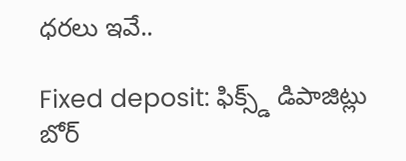ధరలు ఇవే..

Fixed deposit: ఫిక్స్డ్ డిపాజిట్లు బోర్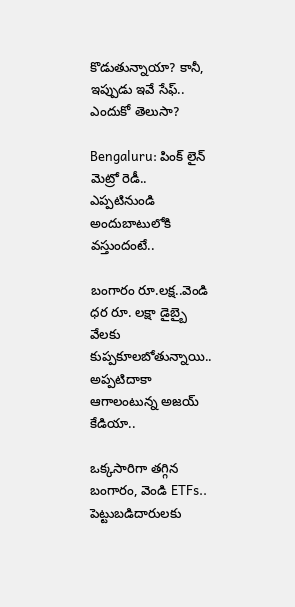కొడుతున్నాయా? కానీ, ఇప్పుడు ఇవే సేఫ్.. ఎందుకో తెలుసా?

Bengaluru: పింక్ లైన్ మెట్రో రెడీ.. ఎప్పటినుండి అందుబాటులోకి వస్తుందంటే..

బంగారం రూ.లక్ష..వెండి ధర రూ. లక్షా డైబ్బై వేలకు కుప్పకూలబోతున్నాయి.. అప్పటిదాకా ఆగాలంటున్న అజయ్ కేడియా..

ఒక్కసారిగా తగ్గిన బంగారం, వెండి ETFs.. పెట్టుబడిదారులకు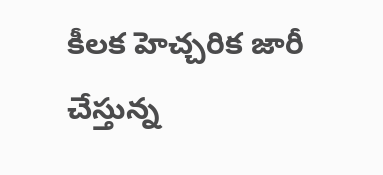కీలక హెచ్చరిక జారీ చేస్తున్న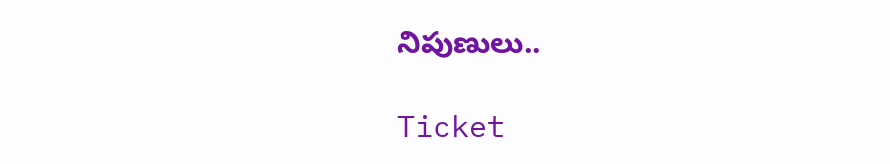నిపుణులు..

Ticket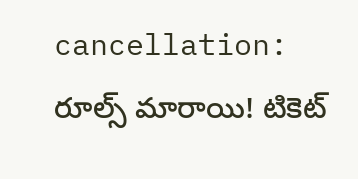cancellation: రూల్స్ మారాయి! టికెట్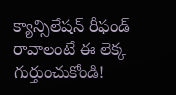క్యాన్సిలేషన్ రీఫండ్ రావాలంటే ఈ లెక్క గుర్తుంచుకోండి!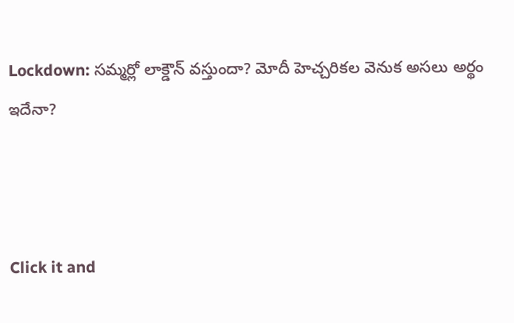Lockdown: సమ్మర్లో లాక్డౌన్ వస్తుందా? మోదీ హెచ్చరికల వెనుక అసలు అర్థం ఇదేనా?



Click it and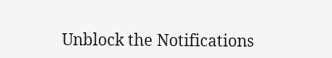Unblock the Notifications